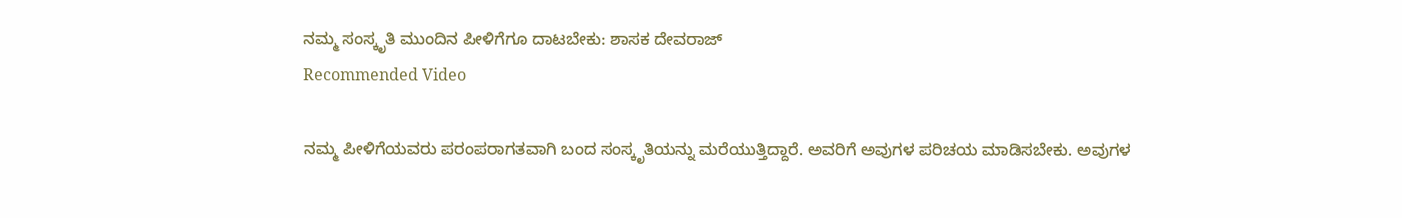ನಮ್ಮ ಸಂಸ್ಕೃತಿ ಮುಂದಿನ ಪೀಳಿಗೆಗೂ ದಾಟಬೇಕು: ಶಾಸಕ ದೇವರಾಜ್
Recommended Video

ನಮ್ಮ ಪೀಳಿಗೆಯವರು ಪರಂಪರಾಗತವಾಗಿ ಬಂದ ಸಂಸ್ಕೃತಿಯನ್ನು ಮರೆಯುತ್ತಿದ್ದಾರೆ. ಅವರಿಗೆ ಅವುಗಳ ಪರಿಚಯ ಮಾಡಿಸಬೇಕು. ಅವುಗಳ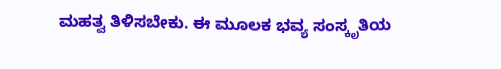ಮಹತ್ವ ತಿಳಿಸಬೇಕು. ಈ ಮೂಲಕ ಭವ್ಯ ಸಂಸ್ಕೃತಿಯ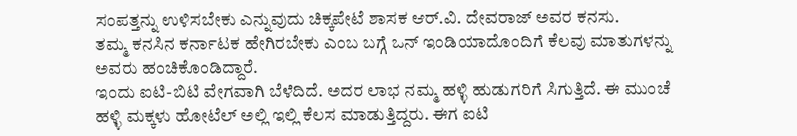ಸಂಪತ್ತನ್ನು ಉಳಿಸಬೇಕು ಎನ್ನುವುದು ಚಿಕ್ಕಪೇಟೆ ಶಾಸಕ ಆರ್.ವಿ. ದೇವರಾಜ್ ಅವರ ಕನಸು.
ತಮ್ಮ ಕನಸಿನ ಕರ್ನಾಟಕ ಹೇಗಿರಬೇಕು ಎಂಬ ಬಗ್ಗೆ ಒನ್ ಇಂಡಿಯಾದೊಂದಿಗೆ ಕೆಲವು ಮಾತುಗಳನ್ನು ಅವರು ಹಂಚಿಕೊಂಡಿದ್ದಾರೆ.
ಇಂದು ಐಟಿ-ಬಿಟಿ ವೇಗವಾಗಿ ಬೆಳೆದಿದೆ. ಅದರ ಲಾಭ ನಮ್ಮ ಹಳ್ಳಿ ಹುಡುಗರಿಗೆ ಸಿಗುತ್ತಿದೆ. ಈ ಮುಂಚೆ ಹಳ್ಳಿ ಮಕ್ಕಳು ಹೋಟೆಲ್ ಅಲ್ಲಿ ಇಲ್ಲಿ ಕೆಲಸ ಮಾಡುತ್ತಿದ್ದರು. ಈಗ ಐಟಿ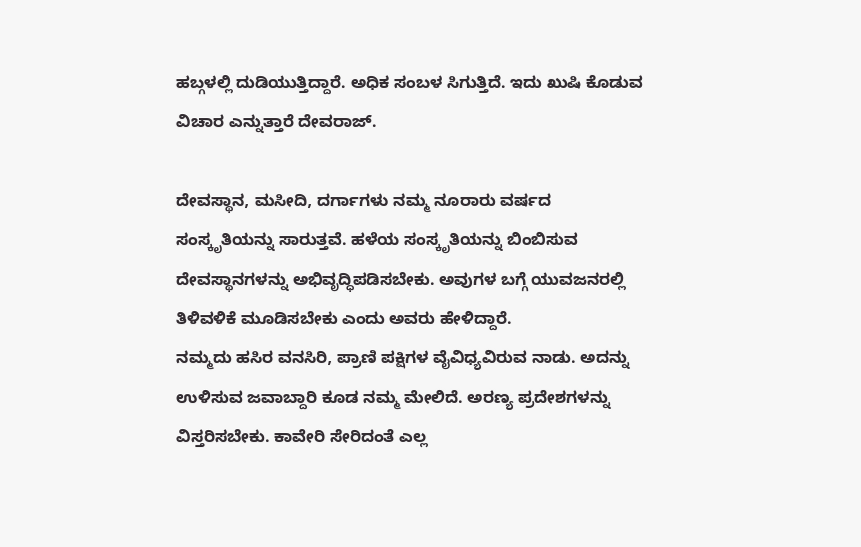ಹಬ್ಗಳಲ್ಲಿ ದುಡಿಯುತ್ತಿದ್ದಾರೆ. ಅಧಿಕ ಸಂಬಳ ಸಿಗುತ್ತಿದೆ. ಇದು ಖುಷಿ ಕೊಡುವ ವಿಚಾರ ಎನ್ನುತ್ತಾರೆ ದೇವರಾಜ್.

ದೇವಸ್ಥಾನ, ಮಸೀದಿ, ದರ್ಗಾಗಳು ನಮ್ಮ ನೂರಾರು ವರ್ಷದ ಸಂಸ್ಕೃತಿಯನ್ನು ಸಾರುತ್ತವೆ. ಹಳೆಯ ಸಂಸ್ಕೃತಿಯನ್ನು ಬಿಂಬಿಸುವ ದೇವಸ್ಥಾನಗಳನ್ನು ಅಭಿವೃದ್ಧಿಪಡಿಸಬೇಕು. ಅವುಗಳ ಬಗ್ಗೆ ಯುವಜನರಲ್ಲಿ ತಿಳಿವಳಿಕೆ ಮೂಡಿಸಬೇಕು ಎಂದು ಅವರು ಹೇಳಿದ್ದಾರೆ.
ನಮ್ಮದು ಹಸಿರ ವನಸಿರಿ, ಪ್ರಾಣಿ ಪಕ್ಷಿಗಳ ವೈವಿಧ್ಯವಿರುವ ನಾಡು. ಅದನ್ನು ಉಳಿಸುವ ಜವಾಬ್ದಾರಿ ಕೂಡ ನಮ್ಮ ಮೇಲಿದೆ. ಅರಣ್ಯ ಪ್ರದೇಶಗಳನ್ನು ವಿಸ್ತರಿಸಬೇಕು. ಕಾವೇರಿ ಸೇರಿದಂತೆ ಎಲ್ಲ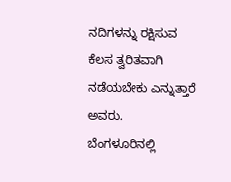ನದಿಗಳನ್ನು ರಕ್ಷಿಸುವ ಕೆಲಸ ತ್ವರಿತವಾಗಿ ನಡೆಯಬೇಕು ಎನ್ನುತ್ತಾರೆ ಅವರು.
ಬೆಂಗಳೂರಿನಲ್ಲಿ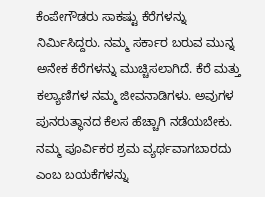ಕೆಂಪೇಗೌಡರು ಸಾಕಷ್ಟು ಕೆರೆಗಳನ್ನು ನಿರ್ಮಿಸಿದ್ದರು. ನಮ್ಮ ಸರ್ಕಾರ ಬರುವ ಮುನ್ನ ಅನೇಕ ಕೆರೆಗಳನ್ನು ಮುಚ್ಚಿಸಲಾಗಿದೆ. ಕೆರೆ ಮತ್ತು ಕಲ್ಯಾಣಿಗಳ ನಮ್ಮ ಜೀವನಾಡಿಗಳು. ಅವುಗಳ ಪುನರುತ್ಥಾನದ ಕೆಲಸ ಹೆಚ್ಚಾಗಿ ನಡೆಯಬೇಕು. ನಮ್ಮ ಪೂರ್ವಿಕರ ಶ್ರಮ ವ್ಯರ್ಥವಾಗಬಾರದು ಎಂಬ ಬಯಕೆಗಳನ್ನು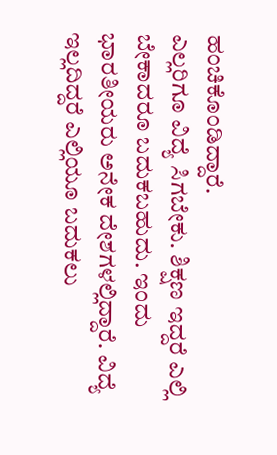ಹಂಚಿಕೊಂಡಿದ್ದಾರೆ.
ಎಲ್ಲರಿಗೂ ವಿದ್ಯೆ ಸಿಗಬೇಕು. ಶಿಕ್ಷಣ ಇದ್ದರೆ ಎಲ್ಲಿ ಬೇಕಾದರೂ ಬದುಕಬಹುದು. ಇಂದು ಭಾರತೀಯರು ಅನೇಕ ದೇಶಗಳಲ್ಲಿದ್ದಾರೆ. ವಿದ್ಯೆ ಇಲ್ಲದಿದ್ದರೆ ಎಲ್ಲಿಯೂ ಬದುಕಲು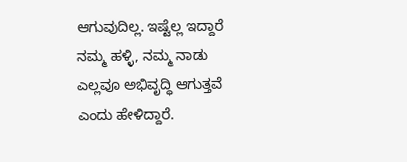ಆಗುವುದಿಲ್ಲ. ಇಷ್ಟೆಲ್ಲ ಇದ್ದಾರೆ ನಮ್ಮ ಹಳ್ಳಿ, ನಮ್ಮ ನಾಡು ಎಲ್ಲವೂ ಅಭಿವೃದ್ಧಿ ಆಗುತ್ತವೆ ಎಂದು ಹೇಳಿದ್ದಾರೆ.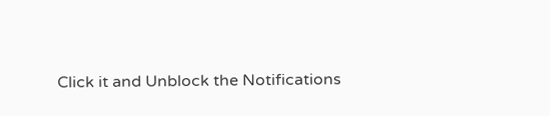Click it and Unblock the Notifications